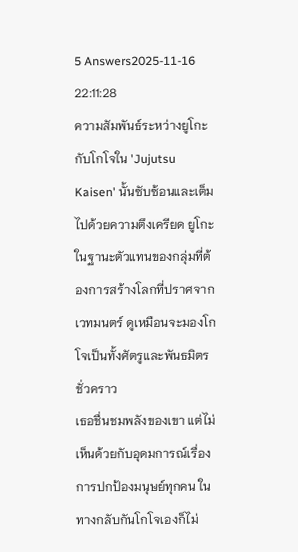5 Answers2025-11-16 22:11:28
ความสัมพันธ์ระหว่างยูโกะกับโกโจใน 'Jujutsu Kaisen' นั้นซับซ้อนและเต็มไปด้วยความตึงเครียด ยูโกะในฐานะตัวแทนของกลุ่มที่ต้องการสร้างโลกที่ปราศจากเวทมนตร์ ดูเหมือนจะมองโกโจเป็นทั้งศัตรูและพันธมิตรชั่วคราว
เธอชื่นชมพลังของเขา แต่ไม่เห็นด้วยกับอุดมการณ์เรื่องการปกป้องมนุษย์ทุกคน ในทางกลับกันโกโจเองก็ไม่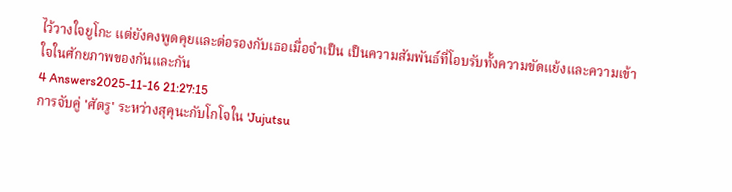ไว้วางใจยูโกะ แต่ยังคงพูดคุยและต่อรองกับเธอเมื่อจำเป็น เป็นความสัมพันธ์ที่โอบรับทั้งความขัดแย้งและความเข้าใจในศักยภาพของกันและกัน
4 Answers2025-11-16 21:27:15
การจับคู่ 'ศัตรู' ระหว่างสุคุนะกับโกโจใน 'Jujutsu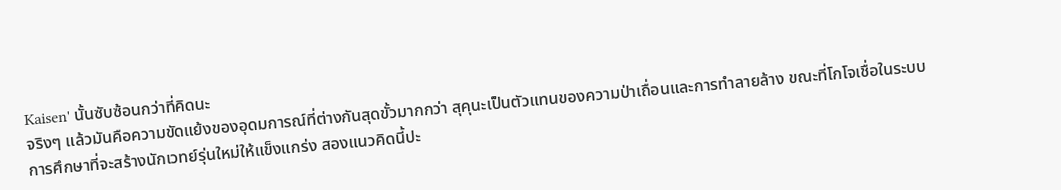Kaisen' นั้นซับซ้อนกว่าที่คิดนะ
จริงๆ แล้วมันคือความขัดแย้งของอุดมการณ์ที่ต่างกันสุดขั้วมากกว่า สุคุนะเป็นตัวแทนของความป่าเถื่อนและการทำลายล้าง ขณะที่โกโจเชื่อในระบบการศึกษาที่จะสร้างนักเวทย์รุ่นใหม่ให้แข็งแกร่ง สองแนวคิดนี้ปะ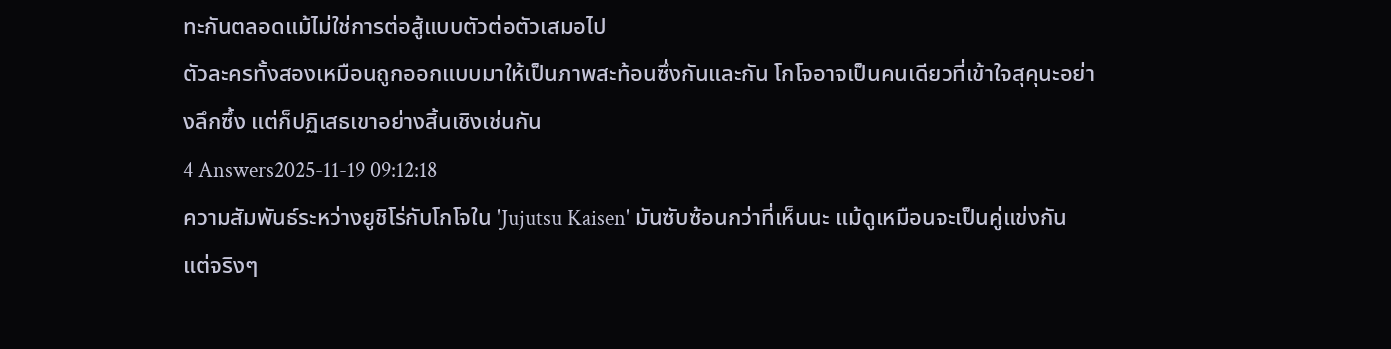ทะกันตลอดแม้ไม่ใช่การต่อสู้แบบตัวต่อตัวเสมอไป
ตัวละครทั้งสองเหมือนถูกออกแบบมาให้เป็นภาพสะท้อนซึ่งกันและกัน โกโจอาจเป็นคนเดียวที่เข้าใจสุคุนะอย่างลึกซึ้ง แต่ก็ปฏิเสธเขาอย่างสิ้นเชิงเช่นกัน
4 Answers2025-11-19 09:12:18
ความสัมพันธ์ระหว่างยูชิโร่กับโกโจใน 'Jujutsu Kaisen' มันซับซ้อนกว่าที่เห็นนะ แม้ดูเหมือนจะเป็นคู่แข่งกัน แต่จริงๆ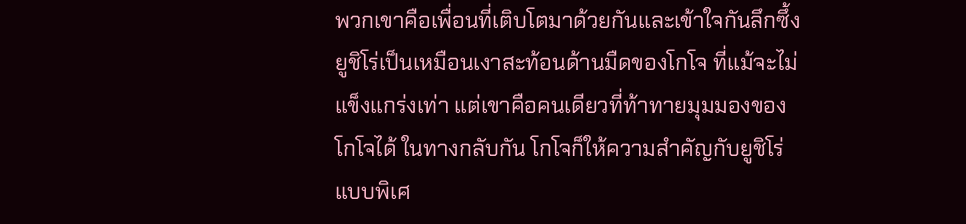พวกเขาคือเพื่อนที่เติบโตมาด้วยกันและเข้าใจกันลึกซึ้ง
ยูชิโร่เป็นเหมือนเงาสะท้อนด้านมืดของโกโจ ที่แม้จะไม่แข็งแกร่งเท่า แต่เขาคือคนเดียวที่ท้าทายมุมมองของโกโจได้ ในทางกลับกัน โกโจก็ให้ความสำคัญกับยูชิโร่แบบพิเศ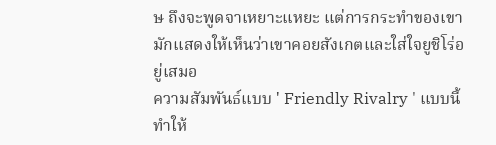ษ ถึงจะพูดจาเหยาะแหยะ แต่การกระทำของเขามักแสดงให้เห็นว่าเขาคอยสังเกตและใส่ใจยูชิโร่อยู่เสมอ
ความสัมพันธ์แบบ ' Friendly Rivalry ' แบบนี้ทำให้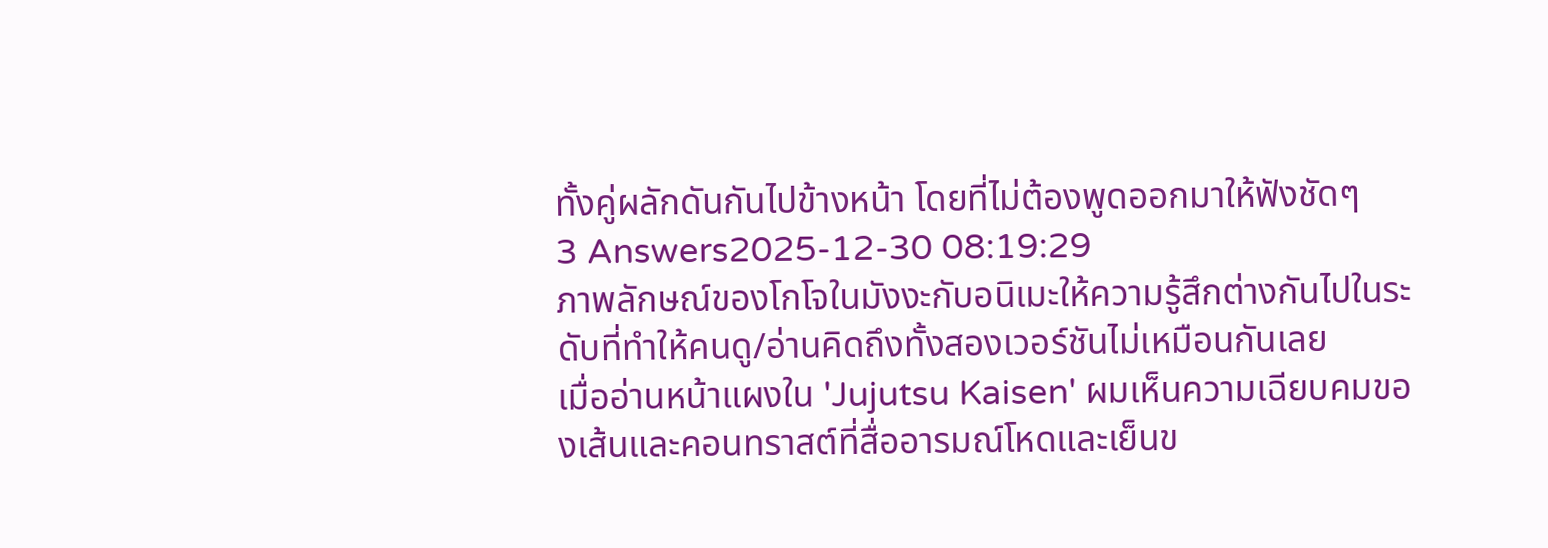ทั้งคู่ผลักดันกันไปข้างหน้า โดยที่ไม่ต้องพูดออกมาให้ฟังชัดๆ
3 Answers2025-12-30 08:19:29
ภาพลักษณ์ของโกโจในมังงะกับอนิเมะให้ความรู้สึกต่างกันไปในระดับที่ทำให้คนดู/อ่านคิดถึงทั้งสองเวอร์ชันไม่เหมือนกันเลย
เมื่ออ่านหน้าแผงใน 'Jujutsu Kaisen' ผมเห็นความเฉียบคมของเส้นและคอนทราสต์ที่สื่ออารมณ์โหดและเย็นข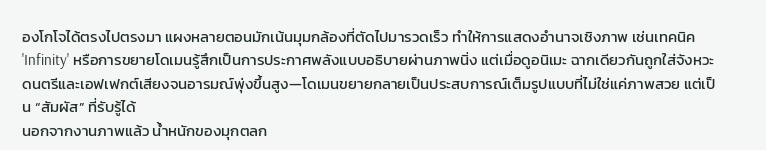องโกโจได้ตรงไปตรงมา แผงหลายตอนมักเน้นมุมกล้องที่ตัดไปมารวดเร็ว ทำให้การแสดงอำนาจเชิงภาพ เช่นเทคนิค 'Infinity' หรือการขยายโดเมนรู้สึกเป็นการประกาศพลังแบบอธิบายผ่านภาพนิ่ง แต่เมื่อดูอนิเมะ ฉากเดียวกันถูกใส่จังหวะ ดนตรีและเอฟเฟกต์เสียงจนอารมณ์พุ่งขึ้นสูง—โดเมนขยายกลายเป็นประสบการณ์เต็มรูปแบบที่ไม่ใช่แค่ภาพสวย แต่เป็น “สัมผัส” ที่รับรู้ได้
นอกจากงานภาพแล้ว น้ำหนักของมุกตลก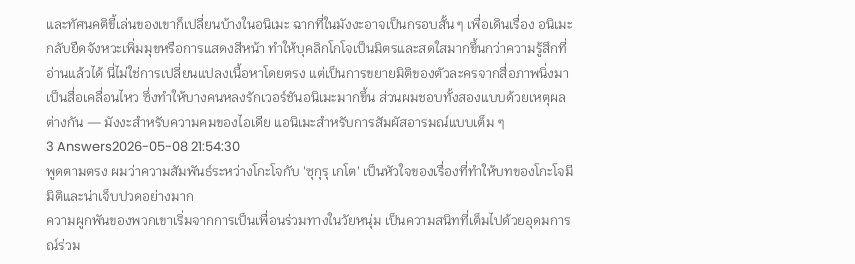และทัศนคติขี้เล่นของเขาก็เปลี่ยนบ้างในอนิเมะ ฉากที่ในมังงะอาจเป็นกรอบสั้น ๆ เพื่อเดินเรื่อง อนิเมะกลับยืดจังหวะเพิ่มมุขหรือการแสดงสีหน้า ทำให้บุคลิกโกโจเป็นมิตรและสดใสมากขึ้นกว่าความรู้สึกที่อ่านแล้วได้ นี่ไม่ใช่การเปลี่ยนแปลงเนื้อหาโดยตรง แต่เป็นการขยายมิติของตัวละครจากสื่อภาพนิ่งมาเป็นสื่อเคลื่อนไหว ซึ่งทำให้บางคนหลงรักเวอร์ชันอนิเมะมากขึ้น ส่วนผมชอบทั้งสองแบบด้วยเหตุผลต่างกัน — มังงะสำหรับความคมของไอเดีย แอนิเมะสำหรับการสัมผัสอารมณ์แบบเต็ม ๆ
3 Answers2026-05-08 21:54:30
พูดตามตรง ผมว่าความสัมพันธ์ระหว่างโกะโจกับ 'ซุกุรุ เกโต' เป็นหัวใจของเรื่องที่ทำให้บทของโกะโจมีมิติและน่าเจ็บปวดอย่างมาก
ความผูกพันของพวกเขาเริ่มจากการเป็นเพื่อนร่วมทางในวัยหนุ่ม เป็นความสนิทที่เต็มไปด้วยอุดมการณ์ร่วม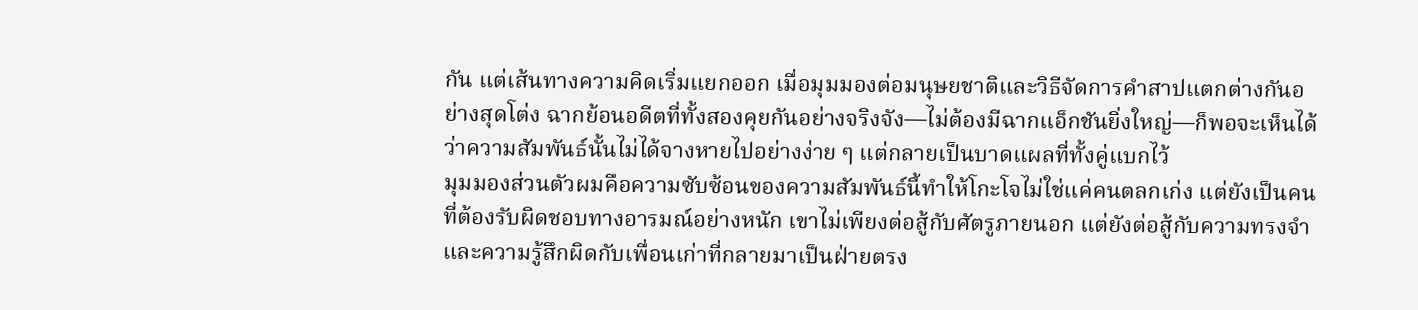กัน แต่เส้นทางความคิดเริ่มแยกออก เมื่อมุมมองต่อมนุษยชาติและวิธีจัดการคำสาปแตกต่างกันอย่างสุดโต่ง ฉากย้อนอดีตที่ทั้งสองคุยกันอย่างจริงจัง—ไม่ต้องมีฉากแอ็กชันยิ่งใหญ่—ก็พอจะเห็นได้ว่าความสัมพันธ์นั้นไม่ได้จางหายไปอย่างง่าย ๆ แต่กลายเป็นบาดแผลที่ทั้งคู่แบกไว้
มุมมองส่วนตัวผมคือความซับซ้อนของความสัมพันธ์นี้ทำให้โกะโจไม่ใช่แค่คนตลกเก่ง แต่ยังเป็นคนที่ต้องรับผิดชอบทางอารมณ์อย่างหนัก เขาไม่เพียงต่อสู้กับศัตรูภายนอก แต่ยังต่อสู้กับความทรงจำและความรู้สึกผิดกับเพื่อนเก่าที่กลายมาเป็นฝ่ายตรง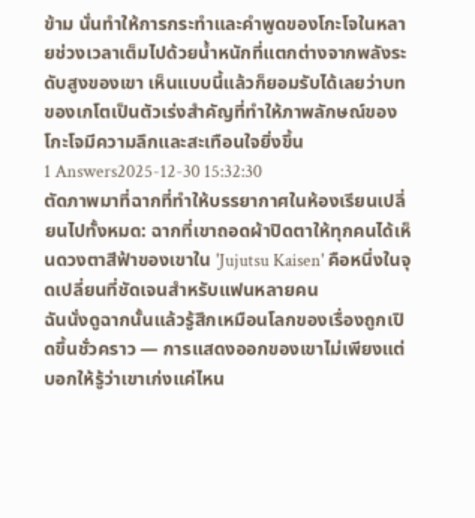ข้าม นั่นทำให้การกระทำและคำพูดของโกะโจในหลายช่วงเวลาเต็มไปด้วยน้ำหนักที่แตกต่างจากพลังระดับสูงของเขา เห็นแบบนี้แล้วก็ยอมรับได้เลยว่าบทของเกโตเป็นตัวเร่งสำคัญที่ทำให้ภาพลักษณ์ของโกะโจมีความลึกและสะเทือนใจยิ่งขึ้น
1 Answers2025-12-30 15:32:30
ตัดภาพมาที่ฉากที่ทำให้บรรยากาศในห้องเรียนเปลี่ยนไปทั้งหมด: ฉากที่เขาถอดผ้าปิดตาให้ทุกคนได้เห็นดวงตาสีฟ้าของเขาใน 'Jujutsu Kaisen' คือหนึ่งในจุดเปลี่ยนที่ชัดเจนสำหรับแฟนหลายคน
ฉันนั่งดูฉากนั้นแล้วรู้สึกเหมือนโลกของเรื่องถูกเปิดขึ้นชั่วคราว — การแสดงออกของเขาไม่เพียงแต่บอกให้รู้ว่าเขาเก่งแค่ไหน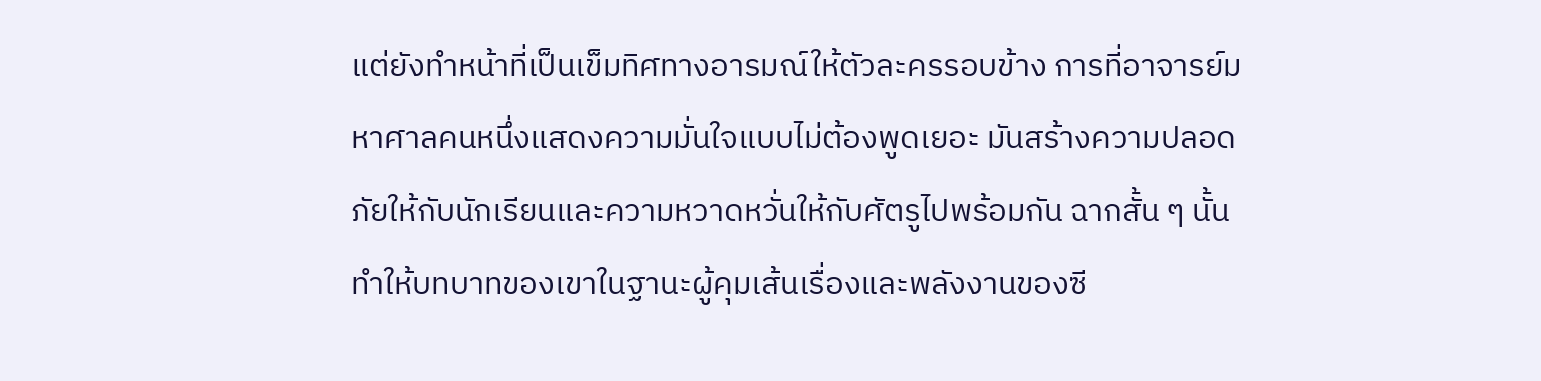แต่ยังทำหน้าที่เป็นเข็มทิศทางอารมณ์ให้ตัวละครรอบข้าง การที่อาจารย์มหาศาลคนหนึ่งแสดงความมั่นใจแบบไม่ต้องพูดเยอะ มันสร้างความปลอดภัยให้กับนักเรียนและความหวาดหวั่นให้กับศัตรูไปพร้อมกัน ฉากสั้น ๆ นั้นทำให้บทบาทของเขาในฐานะผู้คุมเส้นเรื่องและพลังงานของซี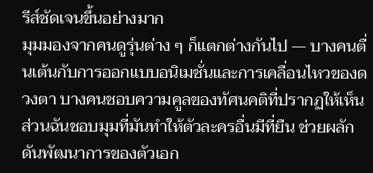รีส์ชัดเจนขึ้นอย่างมาก
มุมมองจากคนดูรุ่นต่าง ๆ ก็แตกต่างกันไป — บางคนตื่นเต้นกับการออกแบบอนิเมชั่นและการเคลื่อนไหวของดวงตา บางคนชอบความคูลของทัศนคติที่ปรากฏให้เห็น ส่วนฉันชอบมุมที่มันทำให้ตัวละครอื่นมีที่ยืน ช่วยผลักดันพัฒนาการของตัวเอก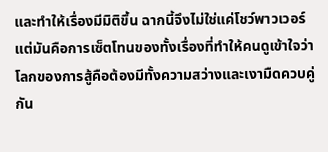และทำให้เรื่องมีมิติขึ้น ฉากนี้จึงไม่ใช่แค่โชว์พาวเวอร์ แต่มันคือการเซ็ตโทนของทั้งเรื่องที่ทำให้คนดูเข้าใจว่าโลกของการสู้คือต้องมีทั้งความสว่างและเงามืดควบคู่กัน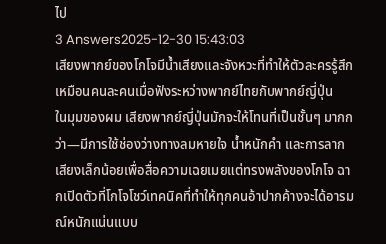ไป
3 Answers2025-12-30 15:43:03
เสียงพากย์ของโกโจมีน้ำเสียงและจังหวะที่ทำให้ตัวละครรู้สึกเหมือนคนละคนเมื่อฟังระหว่างพากย์ไทยกับพากย์ญี่ปุ่น
ในมุมของผม เสียงพากย์ญี่ปุ่นมักจะให้โทนที่เป็นชั้นๆ มากกว่า—มีการใช้ช่องว่างทางลมหายใจ น้ำหนักคำ และการลากเสียงเล็กน้อยเพื่อสื่อความเฉยเมยแต่ทรงพลังของโกโจ ฉากเปิดตัวที่โกโจโชว์เทคนิคที่ทำให้ทุกคนอ้าปากค้างจะได้อารมณ์หนักแน่นแบบ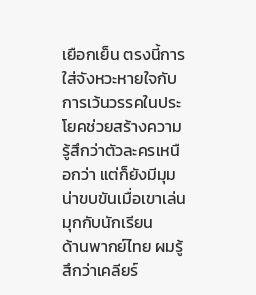เยือกเย็น ตรงนี้การใส่จังหวะหายใจกับการเว้นวรรคในประโยคช่วยสร้างความรู้สึกว่าตัวละครเหนือกว่า แต่ก็ยังมีมุมน่าขบขันเมื่อเขาเล่นมุกกับนักเรียน
ด้านพากย์ไทย ผมรู้สึกว่าเคลียร์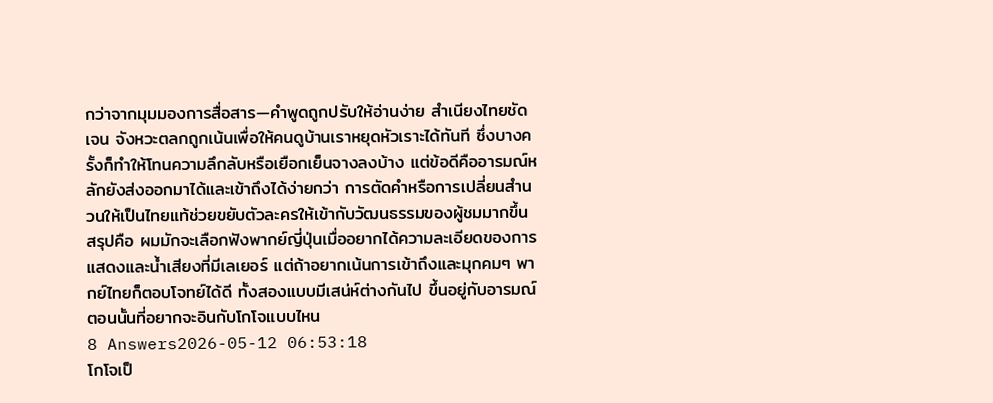กว่าจากมุมมองการสื่อสาร—คำพูดถูกปรับให้อ่านง่าย สำเนียงไทยชัดเจน จังหวะตลกถูกเน้นเพื่อให้คนดูบ้านเราหยุดหัวเราะได้ทันที ซึ่งบางครั้งก็ทำให้โทนความลึกลับหรือเยือกเย็นจางลงบ้าง แต่ข้อดีคืออารมณ์หลักยังส่งออกมาได้และเข้าถึงได้ง่ายกว่า การตัดคำหรือการเปลี่ยนสำนวนให้เป็นไทยแท้ช่วยขยับตัวละครให้เข้ากับวัฒนธรรมของผู้ชมมากขึ้น
สรุปคือ ผมมักจะเลือกฟังพากย์ญี่ปุ่นเมื่ออยากได้ความละเอียดของการแสดงและน้ำเสียงที่มีเลเยอร์ แต่ถ้าอยากเน้นการเข้าถึงและมุกคมๆ พากย์ไทยก็ตอบโจทย์ได้ดี ทั้งสองแบบมีเสน่ห์ต่างกันไป ขึ้นอยู่กับอารมณ์ตอนนั้นที่อยากจะอินกับโกโจแบบไหน
8 Answers2026-05-12 06:53:18
โกโจเป็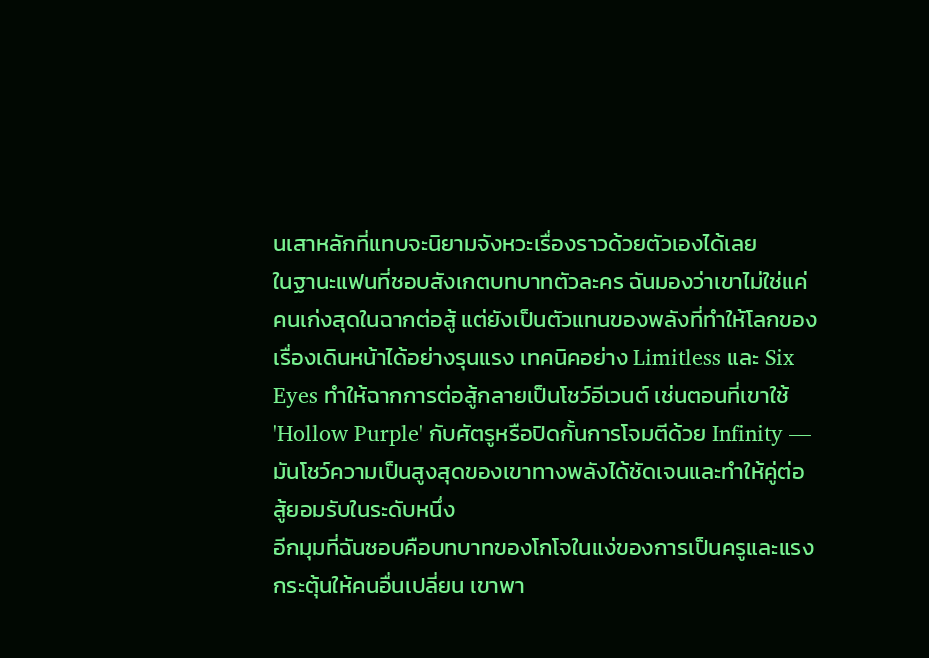นเสาหลักที่แทบจะนิยามจังหวะเรื่องราวด้วยตัวเองได้เลย
ในฐานะแฟนที่ชอบสังเกตบทบาทตัวละคร ฉันมองว่าเขาไม่ใช่แค่คนเก่งสุดในฉากต่อสู้ แต่ยังเป็นตัวแทนของพลังที่ทำให้โลกของเรื่องเดินหน้าได้อย่างรุนแรง เทคนิคอย่าง Limitless และ Six Eyes ทำให้ฉากการต่อสู้กลายเป็นโชว์อีเวนต์ เช่นตอนที่เขาใช้ 'Hollow Purple' กับศัตรูหรือปิดกั้นการโจมตีด้วย Infinity — มันโชว์ความเป็นสูงสุดของเขาทางพลังได้ชัดเจนและทำให้คู่ต่อสู้ยอมรับในระดับหนึ่ง
อีกมุมที่ฉันชอบคือบทบาทของโกโจในแง่ของการเป็นครูและแรงกระตุ้นให้คนอื่นเปลี่ยน เขาพา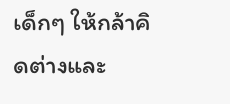เด็กๆ ให้กล้าคิดต่างและ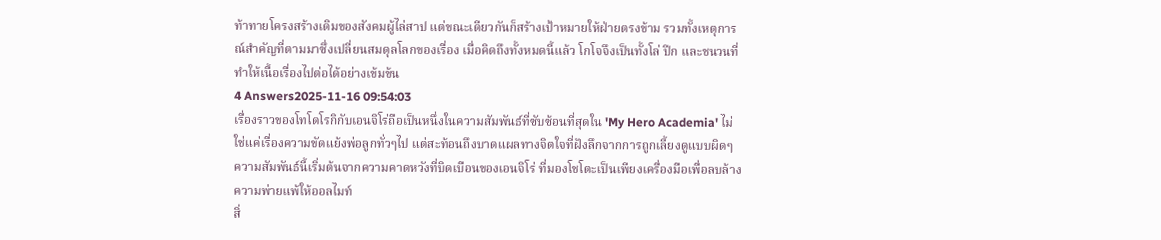ท้าทายโครงสร้างเดิมของสังคมผู้ไล่สาป แต่ขณะเดียวกันก็สร้างเป้าหมายให้ฝ่ายตรงข้าม รวมทั้งเหตุการณ์สำคัญที่ตามมาซึ่งเปลี่ยนสมดุลโลกของเรื่อง เมื่อคิดถึงทั้งหมดนี้แล้ว โกโจจึงเป็นทั้งโล่ ปีก และชนวนที่ทำให้เนื้อเรื่องไปต่อได้อย่างเข้มข้น
4 Answers2025-11-16 09:54:03
เรื่องราวของโทโดโรกิกับเอนจิโร่ถือเป็นหนึ่งในความสัมพันธ์ที่ซับซ้อนที่สุดใน 'My Hero Academia' ไม่ใช่แค่เรื่องความขัดแย้งพ่อลูกทั่วๆไป แต่สะท้อนถึงบาดแผลทางจิตใจที่ฝังลึกจากการถูกเลี้ยงดูแบบผิดๆ ความสัมพันธ์นี้เริ่มต้นจากความคาดหวังที่บิดเบือนของเอนจิโร่ ที่มองโชโตะเป็นเพียงเครื่องมือเพื่อลบล้างความพ่ายแพ้ให้ออลไมท์
สิ่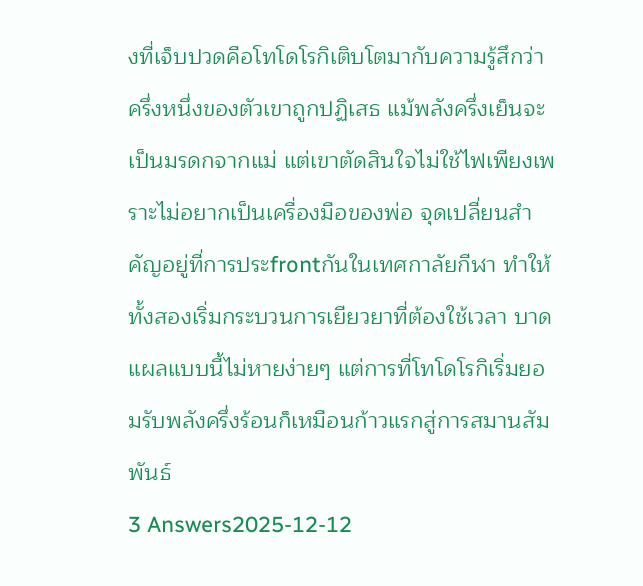งที่เจ็บปวดคือโทโดโรกิเติบโตมากับความรู้สึกว่าครึ่งหนึ่งของตัวเขาถูกปฏิเสธ แม้พลังครึ่งเย็นจะเป็นมรดกจากแม่ แต่เขาตัดสินใจไม่ใช้ไฟเพียงเพราะไม่อยากเป็นเครื่องมือของพ่อ จุดเปลี่ยนสำคัญอยู่ที่การประfrontกันในเทศกาลัยกีฬา ทำให้ทั้งสองเริ่มกระบวนการเยียวยาที่ต้องใช้เวลา บาดแผลแบบนี้ไม่หายง่ายๆ แต่การที่โทโดโรกิเริ่มยอมรับพลังครึ่งร้อนก็เหมือนก้าวแรกสู่การสมานสัมพันธ์
3 Answers2025-12-12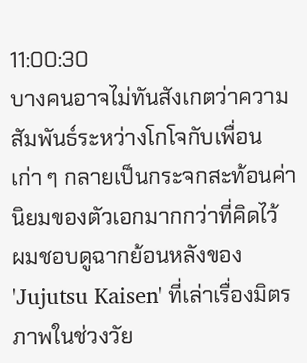11:00:30
บางคนอาจไม่ทันสังเกตว่าความสัมพันธ์ระหว่างโกโจกับเพื่อนเก่า ๆ กลายเป็นกระจกสะท้อนค่านิยมของตัวเอกมากกว่าที่คิดไว้
ผมชอบดูฉากย้อนหลังของ 'Jujutsu Kaisen' ที่เล่าเรื่องมิตรภาพในช่วงวัย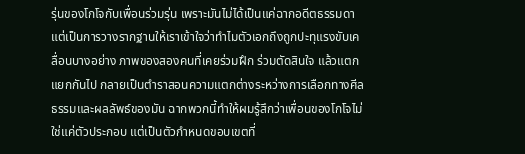รุ่นของโกโจกับเพื่อนร่วมรุ่น เพราะมันไม่ได้เป็นแค่ฉากอดีตธรรมดา แต่เป็นการวางรากฐานให้เราเข้าใจว่าทำไมตัวเอกถึงถูกปะทุแรงขับเคลื่อนบางอย่าง ภาพของสองคนที่เคยร่วมฝึก ร่วมตัดสินใจ แล้วแตกแยกกันไป กลายเป็นตำราสอนความแตกต่างระหว่างการเลือกทางศีลธรรมและผลลัพธ์ของมัน ฉากพวกนี้ทำให้ผมรู้สึกว่าเพื่อนของโกโจไม่ใช่แค่ตัวประกอบ แต่เป็นตัวกำหนดขอบเขตที่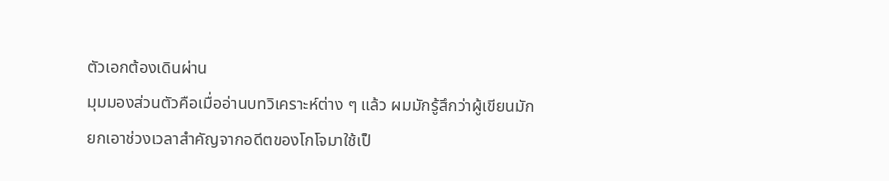ตัวเอกต้องเดินผ่าน
มุมมองส่วนตัวคือเมื่ออ่านบทวิเคราะห์ต่าง ๆ แล้ว ผมมักรู้สึกว่าผู้เขียนมักยกเอาช่วงเวลาสำคัญจากอดีตของโกโจมาใช้เป็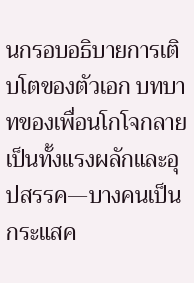นกรอบอธิบายการเติบโตของตัวเอก บทบาทของเพื่อนโกโจกลายเป็นทั้งแรงผลักและอุปสรรค—บางคนเป็นกระแสค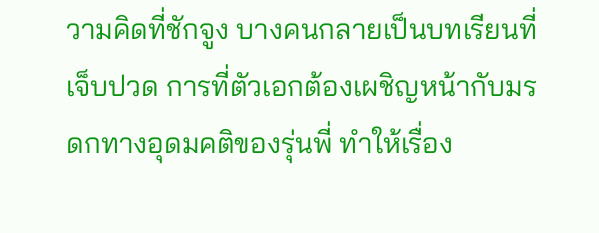วามคิดที่ชักจูง บางคนกลายเป็นบทเรียนที่เจ็บปวด การที่ตัวเอกต้องเผชิญหน้ากับมรดกทางอุดมคติของรุ่นพี่ ทำให้เรื่อง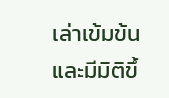เล่าเข้มข้นและมีมิติขึ้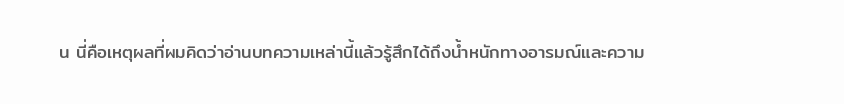น นี่คือเหตุผลที่ผมคิดว่าอ่านบทความเหล่านี้แล้วรู้สึกได้ถึงน้ำหนักทางอารมณ์และความ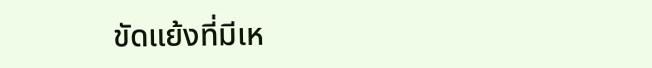ขัดแย้งที่มีเห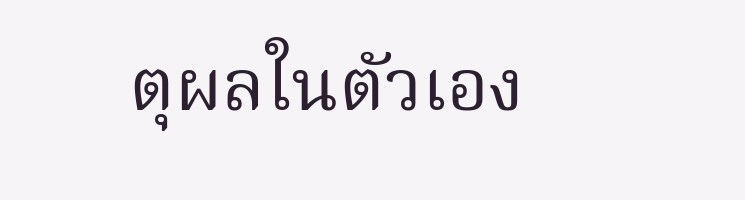ตุผลในตัวเอง